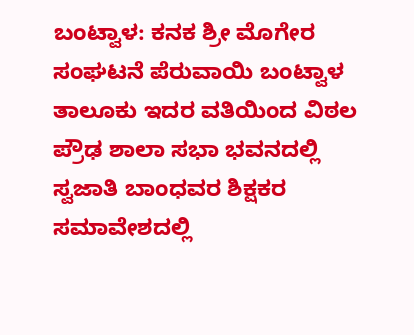ಬಂಟ್ವಾಳ: ಕನಕ ಶ್ರೀ ಮೊಗೇರ ಸಂಘಟನೆ ಪೆರುವಾಯಿ ಬಂಟ್ವಾಳ ತಾಲೂಕು ಇದರ ವತಿಯಿಂದ ವಿಠಲ ಪ್ರೌಢ ಶಾಲಾ ಸಭಾ ಭವನದಲ್ಲಿ ಸ್ವಜಾತಿ ಬಾಂಧವರ ಶಿಕ್ಷಕರ ಸಮಾವೇಶದಲ್ಲಿ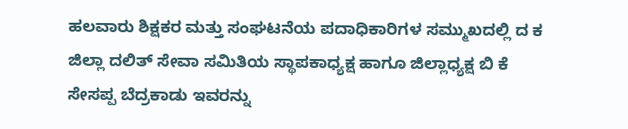ಹಲವಾರು ಶಿಕ್ಷಕರ ಮತ್ತು ಸಂಘಟನೆಯ ಪದಾಧಿಕಾರಿಗಳ ಸಮ್ಮುಖದಲ್ಲಿ ದ ಕ ಜಿಲ್ಲಾ ದಲಿತ್ ಸೇವಾ ಸಮಿತಿಯ ಸ್ಥಾಪಕಾಧ್ಯಕ್ಷ ಹಾಗೂ ಜಿಲ್ಲಾಧ್ಯಕ್ಷ ಬಿ ಕೆ ಸೇಸಪ್ಪ ಬೆದ್ರಕಾಡು ಇವರನ್ನು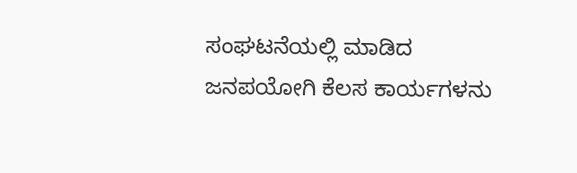ಸಂಘಟನೆಯಲ್ಲಿ ಮಾಡಿದ ಜನಪಯೋಗಿ ಕೆಲಸ ಕಾರ್ಯಗಳನು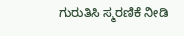ಗುರುತಿಸಿ ಸ್ಮರಣಿಕೆ ನೀಡಿ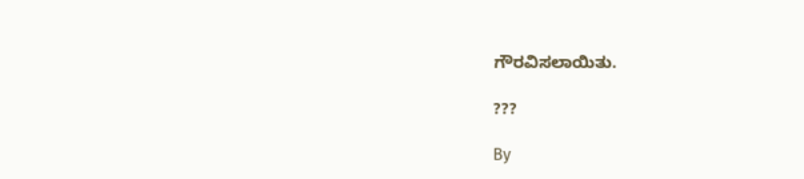ಗೌರವಿಸಲಾಯಿತು.

???

By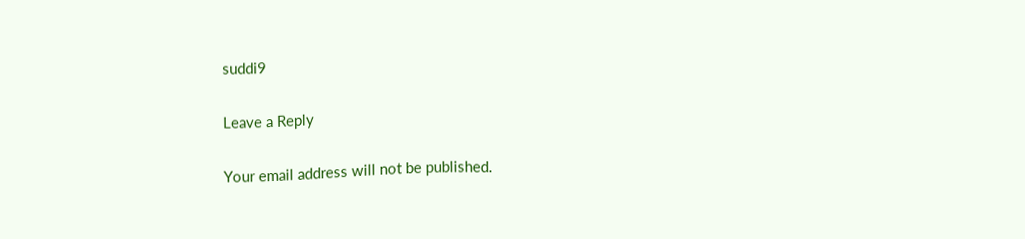suddi9

Leave a Reply

Your email address will not be published.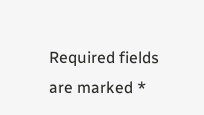Required fields are marked *